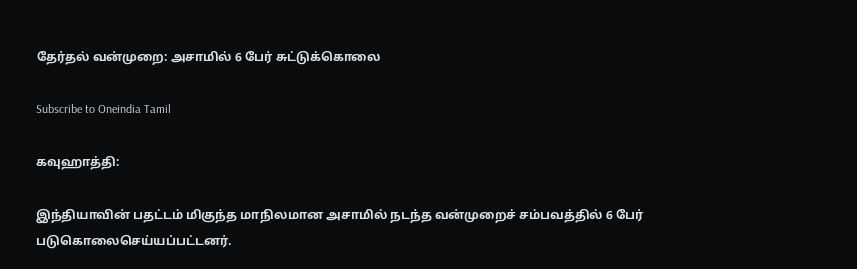தேர்தல் வன்முறை: அசாமில் 6 பேர் சுட்டுக்கொலை

Subscribe to Oneindia Tamil

கவுஹாத்தி:

இந்தியாவின் பதட்டம் மிகுந்த மாநிலமான அசாமில் நடந்த வன்முறைச் சம்பவத்தில் 6 பேர் படுகொலைசெய்யப்பட்டனர்.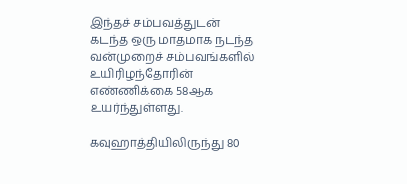இந்தச் சம்பவத்துடன் கடந்த ஒரு மாதமாக நடந்த வன்முறைச் சம்பவங்களில் உயிரிழந்தோரின் எண்ணிக்கை 58ஆக உயர்ந்துள்ளது.

கவுஹாத்தியிலிருந்து 80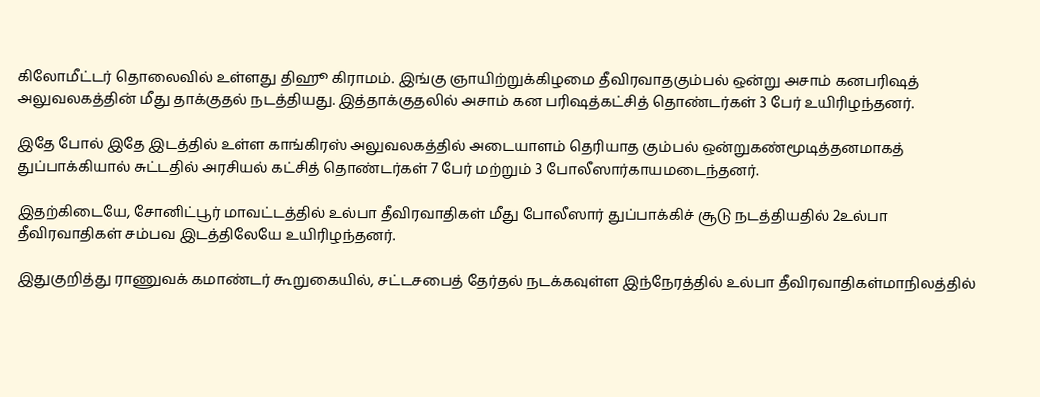கிலோமீட்டர் தொலைவில் உள்ளது திஹூ கிராமம். இங்கு ஞாயிற்றுக்கிழமை தீவிரவாதகும்பல் ஒன்று அசாம் கனபரிஷத் அலுவலகத்தின் மீது தாக்குதல் நடத்தியது. இத்தாக்குதலில் அசாம் கன பரிஷத்கட்சித் தொண்டர்கள் 3 பேர் உயிரிழந்தனர்.

இதே போல் இதே இடத்தில் உள்ள காங்கிரஸ் அலுவலகத்தில் அடையாளம் தெரியாத கும்பல் ஒன்றுகண்மூடித்தனமாகத் துப்பாக்கியால் சுட்டதில் அரசியல் கட்சித் தொண்டர்கள் 7 பேர் மற்றும் 3 போலீஸார்காயமடைந்தனர்.

இதற்கிடையே, சோனிட்பூர் மாவட்டத்தில் உல்பா தீவிரவாதிகள் மீது போலீஸார் துப்பாக்கிச் சூடு நடத்தியதில் 2உல்பா தீவிரவாதிகள் சம்பவ இடத்திலேயே உயிரிழந்தனர்.

இதுகுறித்து ராணுவக் கமாண்டர் கூறுகையில், சட்டசபைத் தேர்தல் நடக்கவுள்ள இந்நேரத்தில் உல்பா தீவிரவாதிகள்மாநிலத்தில்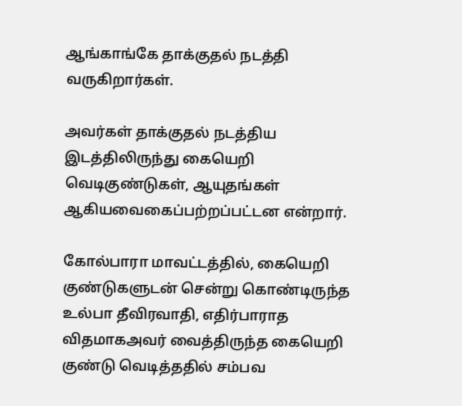ஆங்காங்கே தாக்குதல் நடத்தி வருகிறார்கள்.

அவர்கள் தாக்குதல் நடத்திய இடத்திலிருந்து கையெறி வெடிகுண்டுகள், ஆயுதங்கள் ஆகியவைகைப்பற்றப்பட்டன என்றார்.

கோல்பாரா மாவட்டத்தில், கையெறி குண்டுகளுடன் சென்று கொண்டிருந்த உல்பா தீவிரவாதி, எதிர்பாராத விதமாகஅவர் வைத்திருந்த கையெறி குண்டு வெடித்ததில் சம்பவ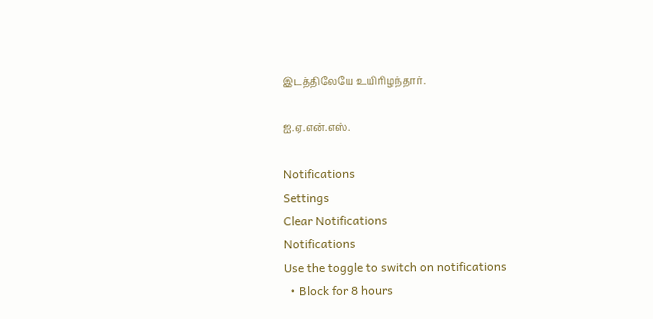இடத்திலேயே உயிரிழந்தார்.

ஐ.ஏ.என்.எஸ்.

Notifications
Settings
Clear Notifications
Notifications
Use the toggle to switch on notifications
  • Block for 8 hours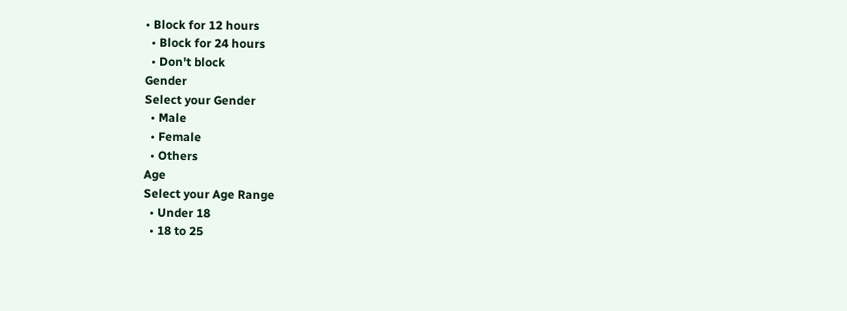• Block for 12 hours
  • Block for 24 hours
  • Don't block
Gender
Select your Gender
  • Male
  • Female
  • Others
Age
Select your Age Range
  • Under 18
  • 18 to 25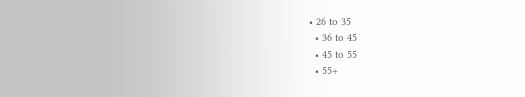• 26 to 35
  • 36 to 45
  • 45 to 55
  • 55+